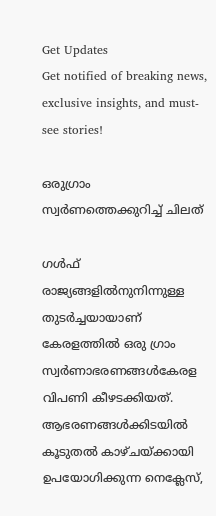Get Updates
Get notified of breaking news, exclusive insights, and must-see stories!

ഒരുഗ്രാം സ്വര്‍ണത്തെക്കുറിച്ച് ചിലത്

ഗള്‍ഫ് രാജ്യങ്ങളില്‍നുനിന്നുള്ള തുടര്‍ച്ചയായാണ് കേരളത്തില്‍ ഒരു ഗ്രാം സ്വര്‍ണാഭരണങ്ങള്‍കേരള വിപണി കീഴടക്കിയത്. ആഭരണങ്ങള്‍ക്കിടയില്‍ കൂടുതല്‍ കാഴ്ചയ്ക്കായി ഉപയോഗിക്കുന്ന നെക്ലേസ്,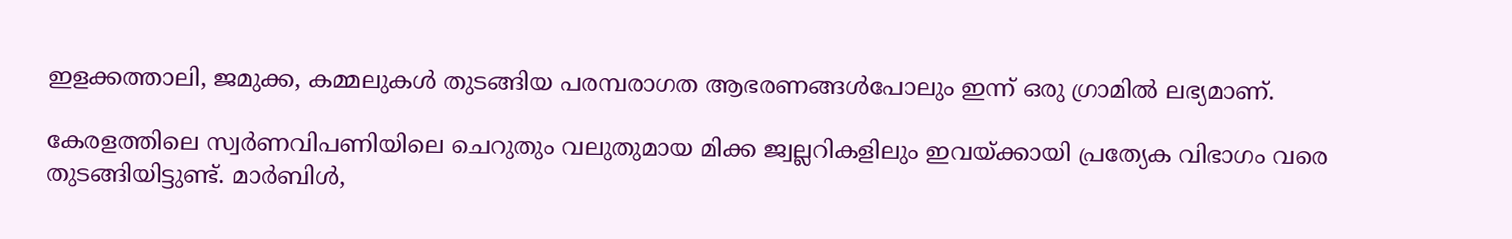ഇളക്കത്താലി, ജമുക്ക, കമ്മലുകള്‍ തുടങ്ങിയ പരമ്പരാഗത ആഭരണങ്ങള്‍പോലും ഇന്ന് ഒരു ഗ്രാമില്‍ ലഭ്യമാണ്.

കേരളത്തിലെ സ്വര്‍ണവിപണിയിലെ ചെറുതും വലുതുമായ മിക്ക ജ്വല്ലറികളിലും ഇവയ്ക്കായി പ്രത്യേക വിഭാഗം വരെ തുടങ്ങിയിട്ടുണ്ട്. മാര്‍ബിള്‍,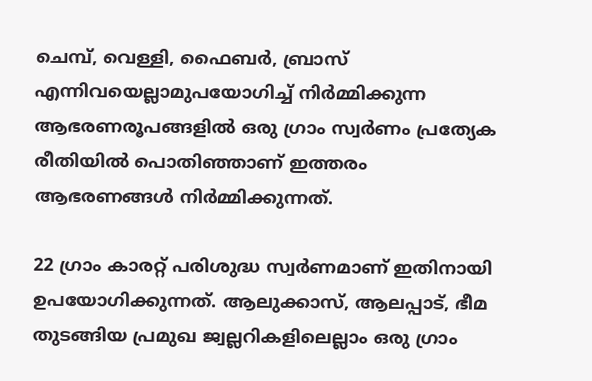ചെമ്പ്, വെള്ളി, ഫൈബര്‍, ബ്രാസ് എന്നിവയെല്ലാമുപയോഗിച്ച് നിര്‍മ്മിക്കുന്ന ആഭരണരൂപങ്ങളില്‍ ഒരു ഗ്രാം സ്വര്‍ണം പ്രത്യേക രീതിയില്‍ പൊതിഞ്ഞാണ് ഇത്തരം ആഭരണങ്ങള്‍ നിര്‍മ്മിക്കുന്നത്.

22 ഗ്രാം കാരറ്റ് പരിശുദ്ധ സ്വര്‍ണമാണ് ഇതിനായി ഉപയോഗിക്കുന്നത്. ആലുക്കാസ്, ആലപ്പാട്, ഭീമ തുടങ്ങിയ പ്രമുഖ ജ്വല്ലറികളിലെല്ലാം ഒരു ഗ്രാം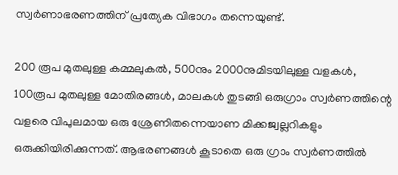സ്വര്‍ണാഭരണത്തിന് പ്രത്യേക വിഭാഗം തന്നെയുണ്ട്.

200 രൂപ മുതലുള്ള കമ്മലുകല്‍, 500നും 2000നുമിടയിലുള്ള വളകള്‍, 100രൂപ മുതലുള്ള മോതിരങ്ങള്‍, മാലകള്‍ തുടങ്ങി ഒരുഗ്രാം സ്വര്‍ണത്തിന്റെ വളരെ വിപുലമായ ഒരു ശ്രേണിതന്നെയാണ മിക്കജ്വല്ലറികളും ഒരുക്കിയിരിക്കുന്നത്. ആഭരണങ്ങള്‍ കൂടാതെ ഒരു ഗ്രാം സ്വര്‍ണത്തില്‍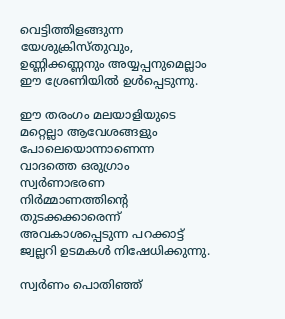വെട്ടിത്തിളങ്ങുന്ന യേശുക്രിസ്തുവും, ഉണ്ണിക്കണ്ണനും അയ്യപ്പനുമെല്ലാം ഈ ശ്രേണിയില്‍ ഉള്‍പ്പെടുന്നു.

ഈ തരംഗം മലയാളിയുടെ മറ്റെല്ലാ ആവേശങ്ങളും പോലെയൊന്നാണെന്ന വാദത്തെ ഒരുഗ്രാം സ്വര്‍ണാഭരണ നിര്‍മ്മാണത്തിന്റെ തുടക്കക്കാരെന്ന് അവകാശപ്പെടുന്ന പറക്കാട്ട് ജ്വല്ലറി ഉടമകള്‍ നിഷേധിക്കുന്നു.

സ്വര്‍ണം പൊതിഞ്ഞ്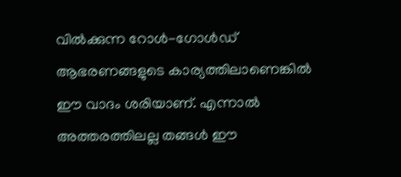വില്‍ക്കുന്ന റോള്‍-ഗോള്‍ഡ് ആഭരണങ്ങളുടെ കാര്യത്തിലാണെങ്കില്‍ ഈ വാദം ശരിയാണ്. എന്നാല്‍ അത്തരത്തിലല്ല തങ്ങള്‍ ഈ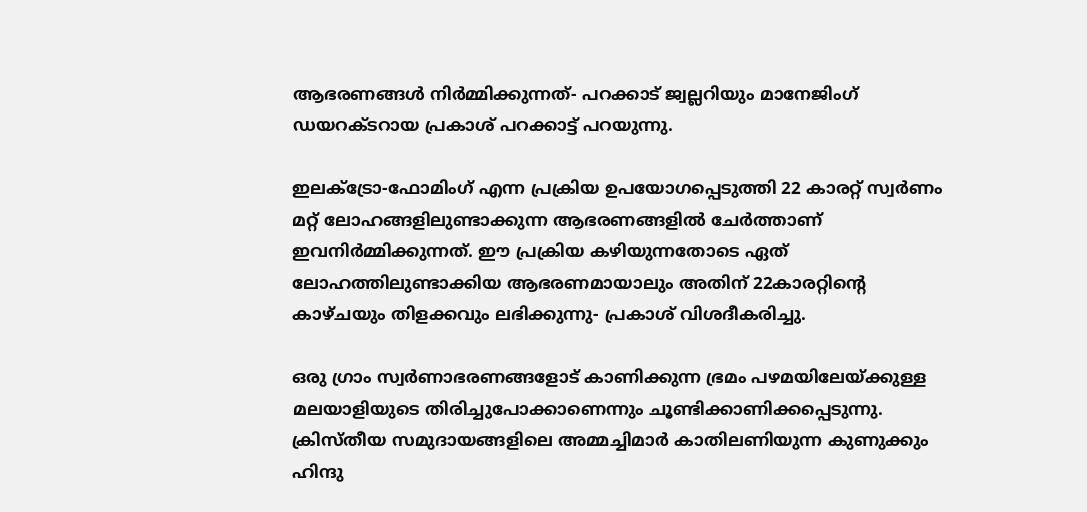ആഭരണങ്ങള്‍ നിര്‍മ്മിക്കുന്നത്- പറക്കാട് ജ്വല്ലറിയും മാനേജിംഗ് ഡയറക്ടറായ പ്രകാശ് പറക്കാട്ട് പറയുന്നു.

ഇലക്ട്രോ-ഫോമിംഗ് എന്ന പ്രക്രിയ ഉപയോഗപ്പെടുത്തി 22 കാരറ്റ് സ്വര്‍ണം മറ്റ് ലോഹങ്ങളിലുണ്ടാക്കുന്ന ആഭരണങ്ങളില്‍ ചേര്‍ത്താണ് ഇവനിര്‍മ്മിക്കുന്നത്. ഈ പ്രക്രിയ കഴിയുന്നതോടെ ഏത് ലോഹത്തിലുണ്ടാക്കിയ ആഭരണമായാലും അതിന് 22കാരറ്റിന്റെ കാഴ്ചയും തിളക്കവും ലഭിക്കുന്നു- പ്രകാശ് വിശദീകരിച്ചു.

ഒരു ഗ്രാം സ്വര്‍ണാഭരണങ്ങളോട് കാണിക്കുന്ന ഭ്രമം പഴമയിലേയ്ക്കുള്ള മലയാളിയുടെ തിരിച്ചുപോക്കാണെന്നും ചൂണ്ടിക്കാണിക്കപ്പെടുന്നു. ക്രിസ്തീയ സമുദായങ്ങളിലെ അമ്മച്ചിമാര്‍ കാതിലണിയുന്ന കുണുക്കും ഹിന്ദു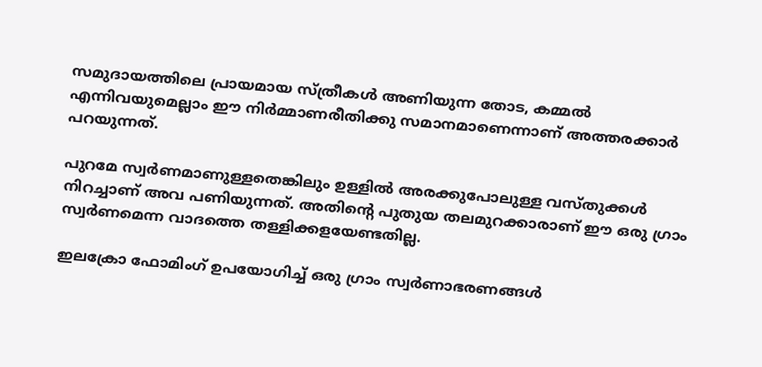സമുദായത്തിലെ പ്രായമായ സ്ത്രീകള്‍ അണിയുന്ന തോട, കമ്മല്‍ എന്നിവയുമെല്ലാം ഈ നിര്‍മ്മാണരീതിക്കു സമാനമാണെന്നാണ് അത്തരക്കാര്‍ പറയുന്നത്.

പുറമേ സ്വര്‍ണമാണുള്ളതെങ്കിലും ഉള്ളില്‍ അരക്കുപോലുള്ള വസ്തുക്കള്‍ നിറച്ചാണ് അവ പണിയുന്നത്. അതിന്റെ പുതുയ തലമുറക്കാരാണ് ഈ ഒരു ഗ്രാം സ്വര്‍ണമെന്ന വാദത്തെ തള്ളിക്കളയേണ്ടതില്ല.

ഇലക്രോ ഫോമിംഗ് ഉപയോഗിച്ച് ഒരു ഗ്രാം സ്വര്‍ണാഭരണങ്ങള്‍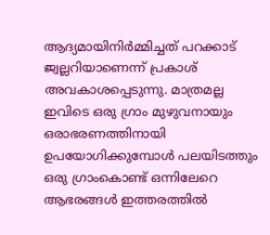ആദ്യമായിനിര്‍മ്മിച്ചത് പറക്കാട് ജ്വല്ലറിയാണെന്ന് പ്രകാശ് അവകാശപ്പെടുന്നു. മാത്രമല്ല ഇവിടെ ഒരു ഗ്രാം മുഴുവനായും ഒരാഭരണത്തിനായി ഉപയോഗിക്കുമ്പോള്‍ പലയിടത്തും ഒരു ഗ്രാംകൊണ്ട് ഒന്നിലേറെ ആഭരങ്ങള്‍ ഇത്തരത്തില്‍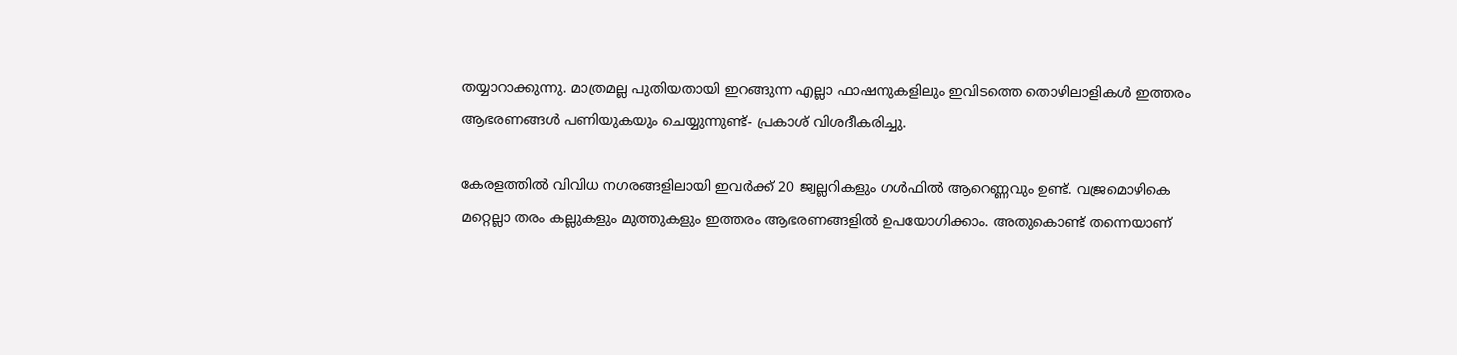തയ്യാറാക്കുന്നു. മാത്രമല്ല പുതിയതായി ഇറങ്ങുന്ന എല്ലാ ഫാഷനുകളിലും ഇവിടത്തെ തൊഴിലാളികള്‍ ഇത്തരം ആഭരണങ്ങള്‍ പണിയുകയും ചെയ്യുന്നുണ്ട്- പ്രകാശ് വിശദീകരിച്ചു.

കേരളത്തില്‍ വിവിധ നഗരങ്ങളിലായി ഇവര്‍ക്ക് 20 ജ്വല്ലറികളും ഗള്‍ഫില്‍ ആറെണ്ണവും ഉണ്ട്. വജ്രമൊഴികെ മറ്റെല്ലാ തരം കല്ലുകളും മുത്തുകളും ഇത്തരം ആഭരണങ്ങളില്‍ ഉപയോഗിക്കാം. അതുകൊണ്ട് തന്നെയാണ്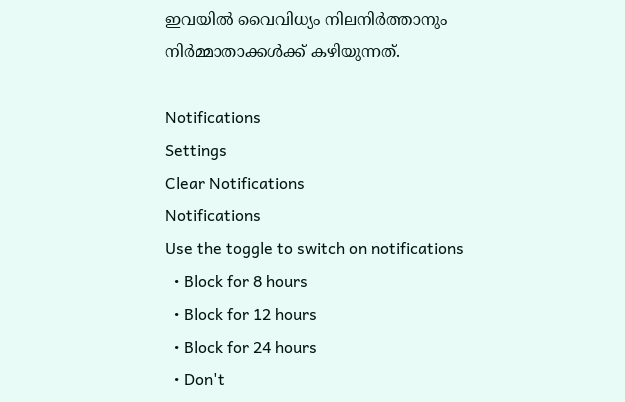ഇവയില്‍ വൈവിധ്യം നിലനിര്‍ത്താനും നിര്‍മ്മാതാക്കള്‍ക്ക് കഴിയുന്നത്.

Notifications
Settings
Clear Notifications
Notifications
Use the toggle to switch on notifications
  • Block for 8 hours
  • Block for 12 hours
  • Block for 24 hours
  • Don't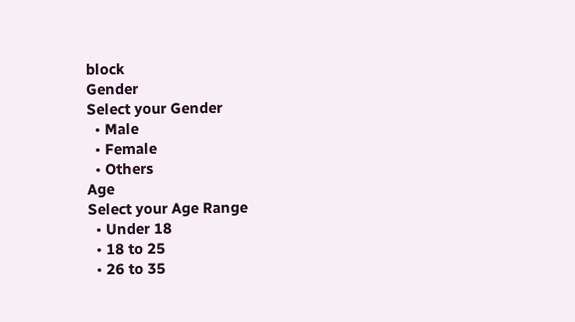block
Gender
Select your Gender
  • Male
  • Female
  • Others
Age
Select your Age Range
  • Under 18
  • 18 to 25
  • 26 to 35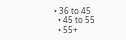• 36 to 45
  • 45 to 55
  • 55+